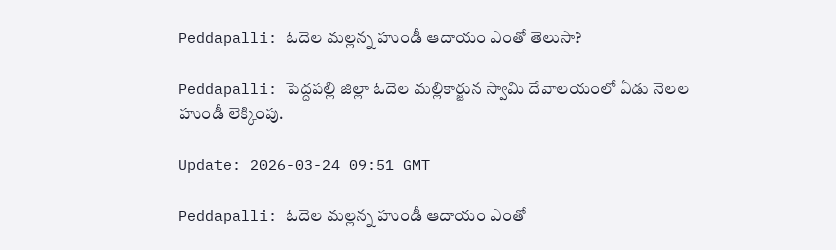Peddapalli: ఓదెల మల్లన్న హుండీ ఆదాయం ఎంతో తెలుసా?

Peddapalli: పెద్దపల్లి జిల్లా ఓదెల మల్లికార్జున స్వామి దేవాలయంలో ఏడు నెలల హుండీ లెక్కింపు.

Update: 2026-03-24 09:51 GMT

Peddapalli: ఓదెల మల్లన్న హుండీ ఆదాయం ఎంతో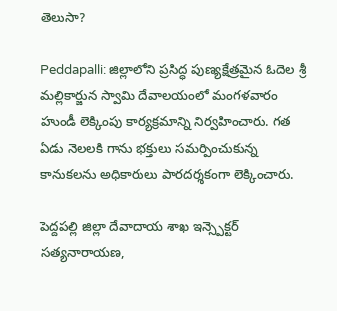తెలుసా?

Peddapalli: జిల్లాలోని ప్రసిద్ధ పుణ్యక్షేత్రమైన ఓదెల శ్రీ మల్లికార్జున స్వామి దేవాలయంలో మంగళవారం హుండీ లెక్కింపు కార్యక్రమాన్ని నిర్వహించారు. గత ఏడు నెలలకి గాను భక్తులు సమర్పించుకున్న కానుకలను అధికారులు పారదర్శకంగా లెక్కించారు.

పెద్దపల్లి జిల్లా దేవాదాయ శాఖ ఇన్స్పెక్టర్ సత్యనారాయణ,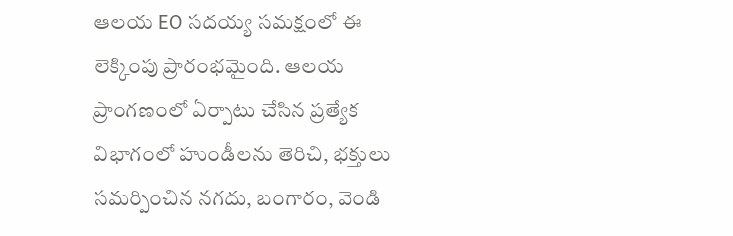ఆలయ EO సదయ్య సమక్షంలో ఈ లెక్కింపు ప్రారంభమైంది. ఆలయ ప్రాంగణంలో ఏర్పాటు చేసిన ప్రత్యేక విభాగంలో హుండీలను తెరిచి, భక్తులు సమర్పించిన నగదు, బంగారం, వెండి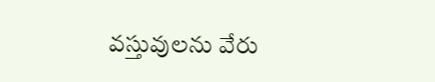వస్తువులను వేరు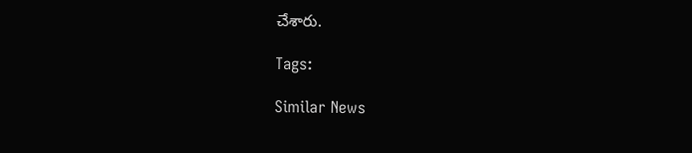చేశారు.

Tags:

Similar News